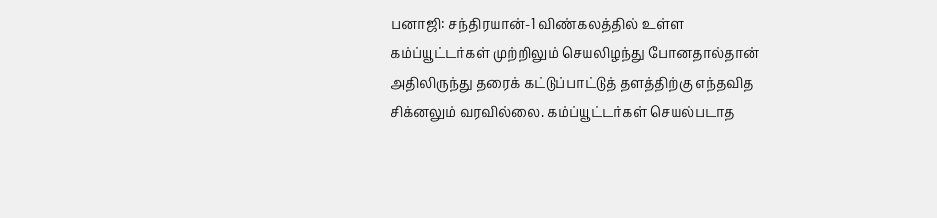பனாஜி: சந்திரயான்-1 விண்கலத்தில் உள்ள கம்ப்யூட்டர்கள் முற்றிலும் செயலிழந்து போனதால்தான் அதிலிருந்து தரைக் கட்டுப்பாட்டுத் தளத்திற்கு எந்தவித சிக்னலும் வரவில்லை. கம்ப்யூட்டர்கள் செயல்படாத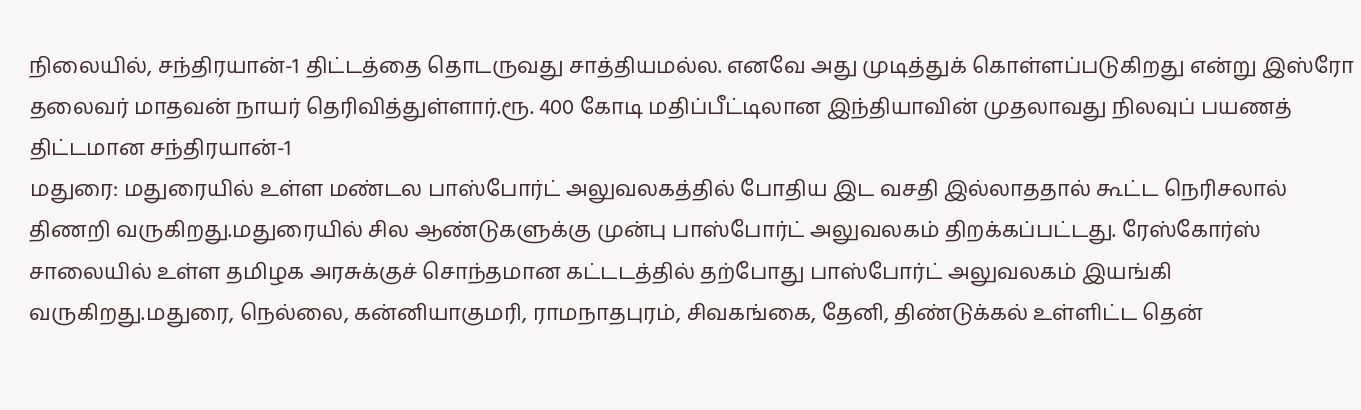நிலையில், சந்திரயான்-1 திட்டத்தை தொடருவது சாத்தியமல்ல. எனவே அது முடித்துக் கொள்ளப்படுகிறது என்று இஸ்ரோ தலைவர் மாதவன் நாயர் தெரிவித்துள்ளார்.ரூ. 400 கோடி மதிப்பீட்டிலான இந்தியாவின் முதலாவது நிலவுப் பயணத் திட்டமான சந்திரயான்-1
மதுரை: மதுரையில் உள்ள மண்டல பாஸ்போர்ட் அலுவலகத்தில் போதிய இட வசதி இல்லாததால் கூட்ட நெரிசலால் திணறி வருகிறது.மதுரையில் சில ஆண்டுகளுக்கு முன்பு பாஸ்போர்ட் அலுவலகம் திறக்கப்பட்டது. ரேஸ்கோர்ஸ் சாலையில் உள்ள தமிழக அரசுக்குச் சொந்தமான கட்டடத்தில் தற்போது பாஸ்போர்ட் அலுவலகம் இயங்கி வருகிறது.மதுரை, நெல்லை, கன்னியாகுமரி, ராமநாதபுரம், சிவகங்கை, தேனி, திண்டுக்கல் உள்ளிட்ட தென்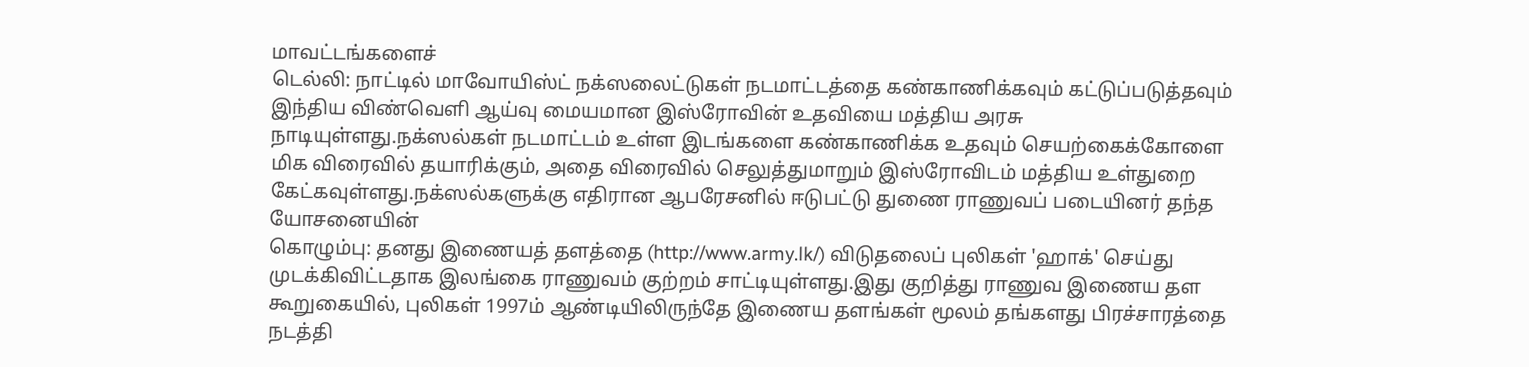மாவட்டங்களைச்
டெல்லி: நாட்டில் மாவோயிஸ்ட் நக்ஸலைட்டுகள் நடமாட்டத்தை கண்காணிக்கவும் கட்டுப்படுத்தவும் இந்திய விண்வெளி ஆய்வு மையமான இஸ்ரோவின் உதவியை மத்திய அரசு நாடியுள்ளது.நக்ஸல்கள் நடமாட்டம் உள்ள இடங்களை கண்காணிக்க உதவும் செயற்கைக்கோளை மிக விரைவில் தயாரிக்கும், அதை விரைவில் செலுத்துமாறும் இஸ்ரோவிடம் மத்திய உள்துறை கேட்கவுள்ளது.நக்ஸல்களுக்கு எதிரான ஆபரேசனில் ஈடுபட்டு துணை ராணுவப் படையினர் தந்த யோசனையின்
கொழும்பு: தனது இணையத் தளத்தை (http://www.army.lk/) விடுதலைப் புலிகள் 'ஹாக்' செய்து முடக்கிவிட்டதாக இலங்கை ராணுவம் குற்றம் சாட்டியுள்ளது.இது குறித்து ராணுவ இணைய தள கூறுகையில், புலிகள் 1997ம் ஆண்டியிலிருந்தே இணைய தளங்கள் மூலம் தங்களது பிரச்சாரத்தை நடத்தி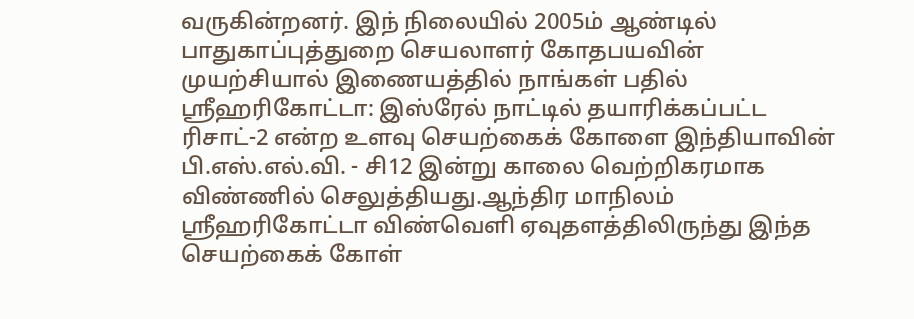வருகின்றனர். இந் நிலையில் 2005ம் ஆண்டில் பாதுகாப்புத்துறை செயலாளர் கோதபயவின் முயற்சியால் இணையத்தில் நாங்கள் பதில்
ஸ்ரீஹரிகோட்டா: இஸ்ரேல் நாட்டில் தயாரிக்கப்பட்ட ரிசாட்-2 என்ற உளவு செயற்கைக் கோளை இந்தியாவின் பி.எஸ்.எல்.வி. - சி12 இன்று காலை வெற்றிகரமாக விண்ணில் செலுத்தியது.ஆந்திர மாநிலம் ஸ்ரீஹரிகோட்டா விண்வெளி ஏவுதளத்திலிருந்து இந்த செயற்கைக் கோள்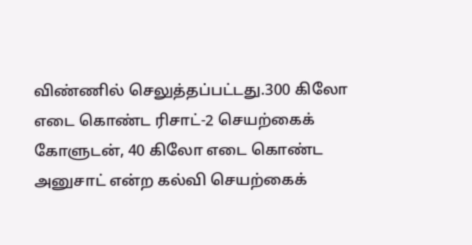விண்ணில் செலுத்தப்பட்டது.300 கிலோ எடை கொண்ட ரிசாட்-2 செயற்கைக் கோளுடன், 40 கிலோ எடை கொண்ட அனுசாட் என்ற கல்வி செயற்கைக்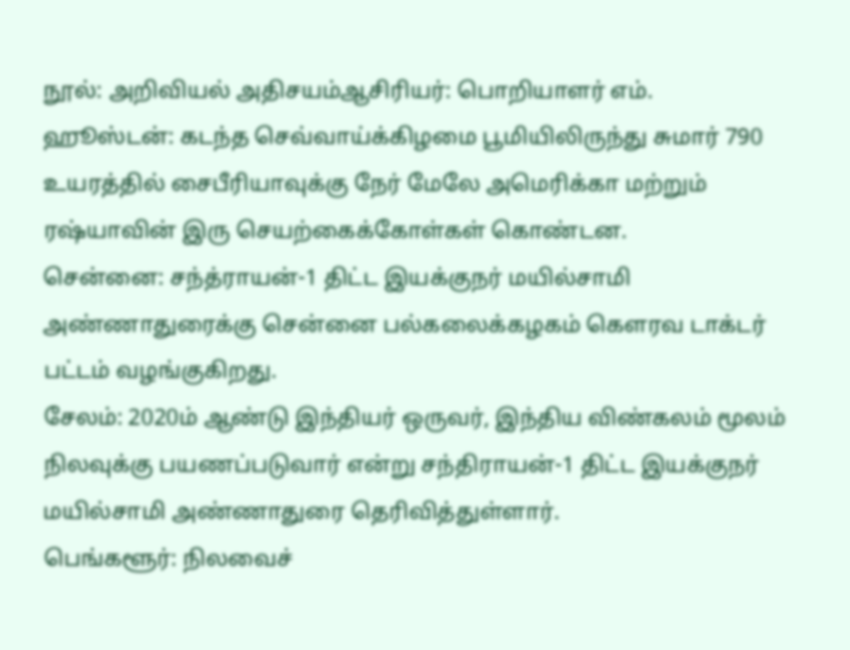நூல்: அறிவியல் அதிசயம்ஆசிரியர்: பொறியாளர் எம்.
ஹூஸ்டன்: கடந்த செவ்வாய்க்கிழமை பூமியிலிருந்து சுமார் 790 உயரத்தில் சைபீரியாவுக்கு நேர் மேலே அமெரிக்கா மற்றும் ரஷ்யாவின் இரு செயற்கைக்கோள்கள் கொண்டன.
சென்னை: சந்த்ராயன்-1 திட்ட இயக்குநர் மயில்சாமி அண்ணாதுரைக்கு சென்னை பல்கலைக்கழகம் கெளரவ டாக்டர் பட்டம் வழங்குகிறது.
சேலம்: 2020ம் ஆண்டு இந்தியர் ஒருவர், இந்திய விண்கலம் மூலம் நிலவுக்கு பயணப்படுவார் என்று சந்திராயன்-1 திட்ட இயக்குநர் மயில்சாமி அண்ணாதுரை தெரிவித்துள்ளார்.
பெங்களூர்: நிலவைச்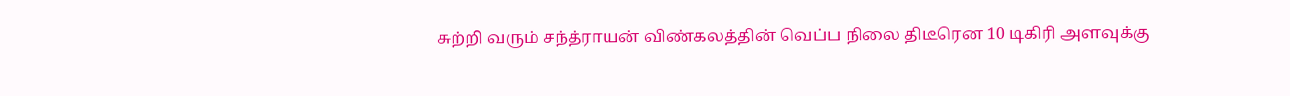சுற்றி வரும் சந்த்ராயன் விண்கலத்தின் வெப்ப நிலை திடீரென 10 டிகிரி அளவுக்கு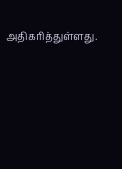அதிகரித்துள்ளது.